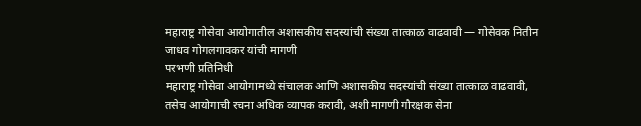महाराष्ट्र गोसेवा आयोगातील अशासकीय सदस्यांची संख्या तात्काळ वाढवावी — गोसेवक नितीन जाधव गोगलगावकर यांची मागणी
परभणी प्रतिनिधी
महाराष्ट्र गोसेवा आयोगामध्ये संचालक आणि अशासकीय सदस्यांची संख्या तात्काळ वाढवावी, तसेच आयोगाची रचना अधिक व्यापक करावी, अशी मागणी गौरक्षक सेना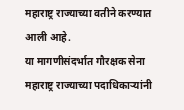महाराष्ट्र राज्याच्या वतीने करण्यात आली आहे.
या मागणीसंदर्भात गौरक्षक सेना महाराष्ट्र राज्याच्या पदाधिकाऱ्यांनी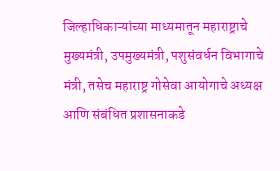जिल्हाधिकाऱ्यांच्या माध्यमातून महाराष्ट्राचे मुख्यमंत्री, उपमुख्यमंत्री, पशुसंवर्धन विभागाचे मंत्री, तसेच महाराष्ट्र गोसेवा आयोगाचे अध्यक्ष आणि संबंधित प्रशासनाकडे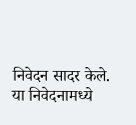निवेदन सादर केले.
या निवेदनामध्ये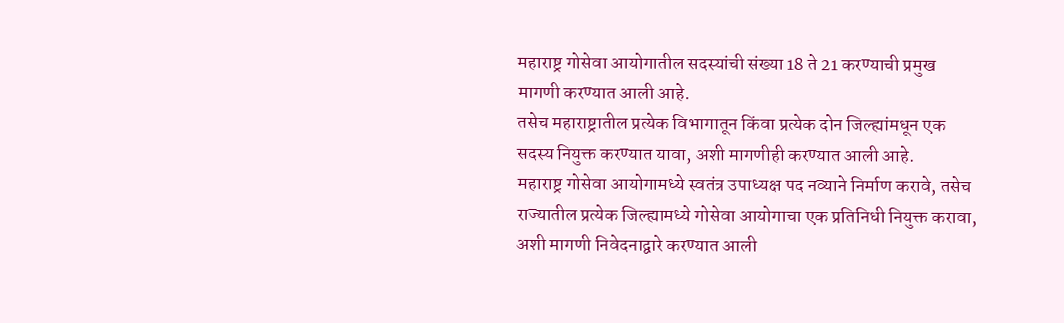महाराष्ट्र गोसेवा आयोगातील सदस्यांची संख्या 18 ते 21 करण्याची प्रमुख मागणी करण्यात आली आहे.
तसेच महाराष्ट्रातील प्रत्येक विभागातून किंवा प्रत्येक दोन जिल्ह्यांमधून एक सदस्य नियुक्त करण्यात यावा, अशी मागणीही करण्यात आली आहे.
महाराष्ट्र गोसेवा आयोगामध्ये स्वतंत्र उपाध्यक्ष पद नव्याने निर्माण करावे, तसेच राज्यातील प्रत्येक जिल्ह्यामध्ये गोसेवा आयोगाचा एक प्रतिनिधी नियुक्त करावा, अशी मागणी निवेदनाद्वारे करण्यात आली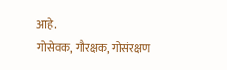आहे.
गोसेवक, गौरक्षक, गोसंरक्षण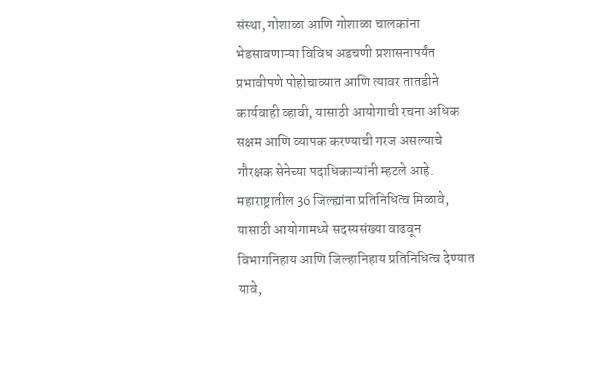संस्था, गोशाळा आणि गोशाळा चालकांना भेडसावणाऱ्या विविध अडचणी प्रशासनापर्यंत प्रभावीपणे पोहोचाव्यात आणि त्यावर तातडीने कार्यवाही व्हावी, यासाठी आयोगाची रचना अधिक सक्षम आणि व्यापक करण्याची गरज असल्याचे गौरक्षक सेनेच्या पदाधिकाऱ्यांनी म्हटले आहे.
महाराष्ट्रातील 36 जिल्ह्यांना प्रतिनिधित्व मिळावे, यासाठी आयोगामध्ये सदस्यसंख्या वाढवून विभागनिहाय आणि जिल्हानिहाय प्रतिनिधित्व देण्यात यावे,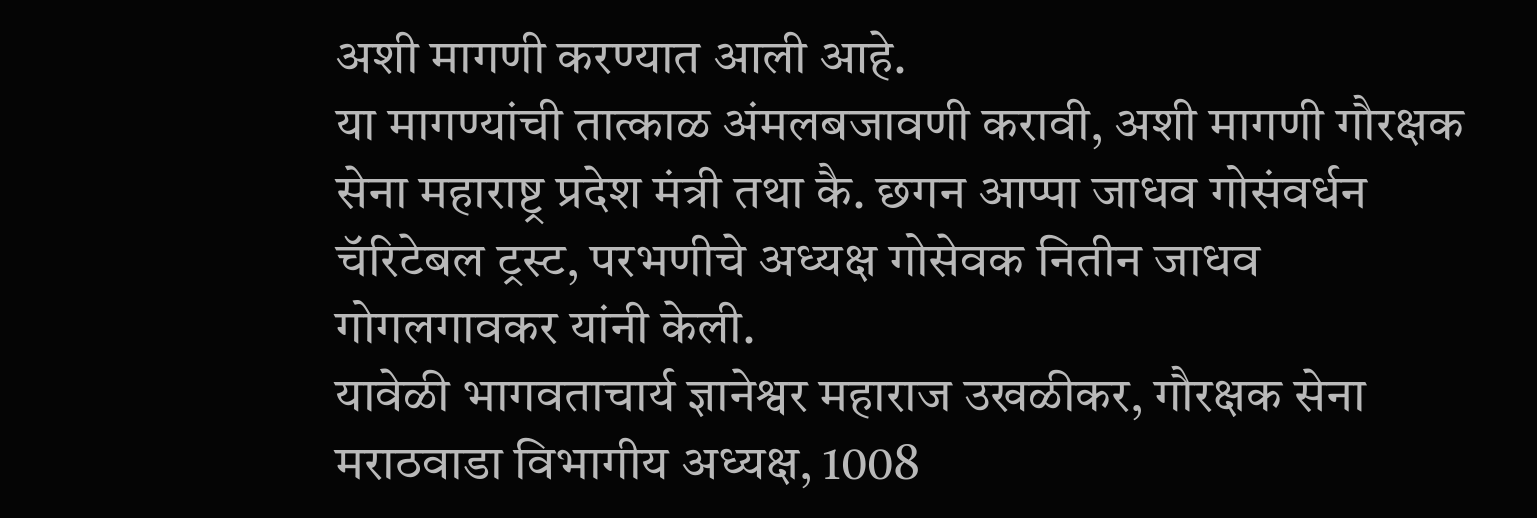अशी मागणी करण्यात आली आहे.
या मागण्यांची तात्काळ अंमलबजावणी करावी, अशी मागणी गौरक्षक सेना महाराष्ट्र प्रदेश मंत्री तथा कै. छगन आप्पा जाधव गोसंवर्धन चॅरिटेबल ट्रस्ट, परभणीचे अध्यक्ष गोसेवक नितीन जाधव गोगलगावकर यांनी केली.
यावेळी भागवताचार्य ज्ञानेश्वर महाराज उखळीकर, गौरक्षक सेना मराठवाडा विभागीय अध्यक्ष, 1008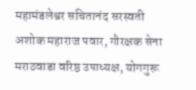महामंडलेश्वर सचितानंद सरस्वती अशोक महाराज पवार, गौरक्षक सेना मराठवाडा वरिष्ठ उपाध्यक्ष, योगगुरू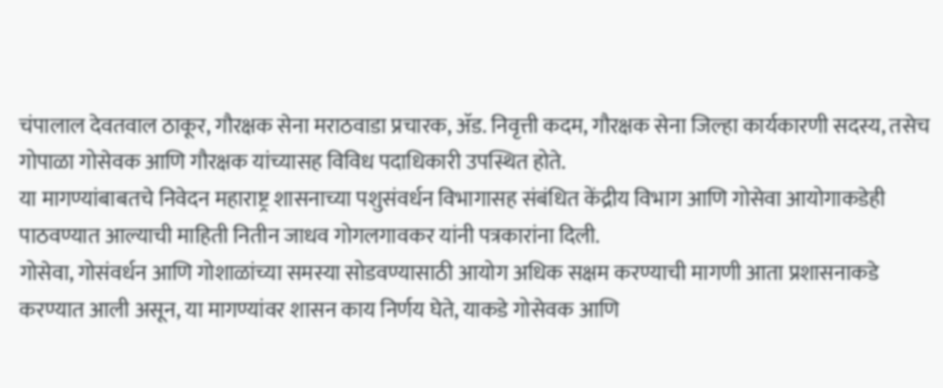चंपालाल देवतवाल ठाकूर, गौरक्षक सेना मराठवाडा प्रचारक, ॲड. निवृत्ती कदम, गौरक्षक सेना जिल्हा कार्यकारणी सदस्य, तसेच गोपाळा गोसेवक आणि गौरक्षक यांच्यासह विविध पदाधिकारी उपस्थित होते.
या मागण्यांबाबतचे निवेदन महाराष्ट्र शासनाच्या पशुसंवर्धन विभागासह संबंधित केंद्रीय विभाग आणि गोसेवा आयोगाकडेही पाठवण्यात आल्याची माहिती नितीन जाधव गोगलगावकर यांनी पत्रकारांना दिली.
गोसेवा, गोसंवर्धन आणि गोशाळांच्या समस्या सोडवण्यासाठी आयोग अधिक सक्षम करण्याची मागणी आता प्रशासनाकडे करण्यात आली असून, या मागण्यांवर शासन काय निर्णय घेते, याकडे गोसेवक आणि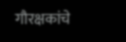गौरक्षकांचे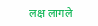लक्ष लागले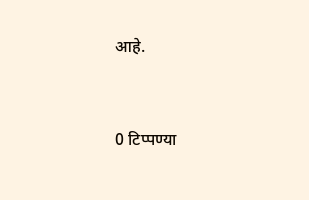आहे.


0 टिप्पण्या